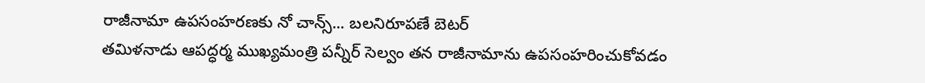రాజీనామా ఉపసంహరణకు నో చాన్స్... బలనిరూపణే బెటర్
తమిళనాడు ఆపద్ధర్మ ముఖ్యమంత్రి పన్నీర్ సెల్వం తన రాజీనామాను ఉపసంహరించుకోవడం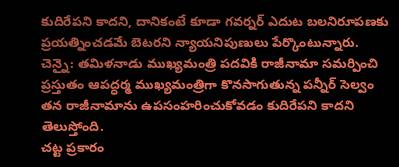కుదిరేపని కాదని, దానికంటే కూడా గవర్నర్ ఎదుట బలనిరూపణకు ప్రయత్నించడమే బెటరని న్యాయనిపుణులు పేర్కొంటున్నారు.
చెన్నై: తమిళనాడు ముఖ్యమంత్రి పదవికి రాజీనామా సమర్పించి ప్రస్తుతం ఆపద్ధర్మ ముఖ్యమంత్రిగా కొనసాగుతున్న పన్నీర్ సెల్వం తన రాజీనామాను ఉపసంహరించుకోవడం కుదిరేపని కాదని తెలుస్తోంది.
చట్ట ప్రకారం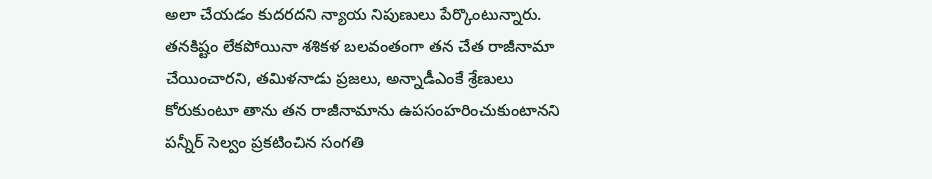అలా చేయడం కుదరదని న్యాయ నిపుణులు పేర్కొంటున్నారు. తనకిష్టం లేకపోయినా శశికళ బలవంతంగా తన చేత రాజీనామా చేయించారని, తమిళనాడు ప్రజలు, అన్నాడీఎంకే శ్రేణులు కోరుకుంటూ తాను తన రాజీనామాను ఉపసంహరించుకుంటానని పన్నీర్ సెల్వం ప్రకటించిన సంగతి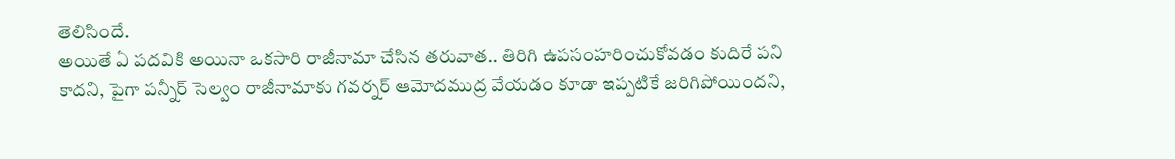తెలిసిందే.
అయితే ఏ పదవికి అయినా ఒకసారి రాజీనామా చేసిన తరువాత.. తిరిగి ఉపసంహరించుకోవడం కుదిరే పని కాదని, పైగా పన్నీర్ సెల్వం రాజీనామాకు గవర్నర్ ఆమోదముద్ర వేయడం కూడా ఇప్పటికే జరిగిపోయిందని,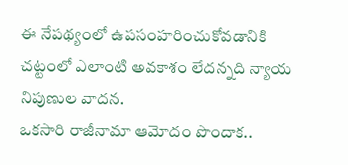ఈ నేపథ్యంలో ఉపసంహరించుకోవడానికి చట్టంలో ఎలాంటి అవకాశం లేదన్నది న్యాయ నిపుణుల వాదన.
ఒకసారి రాజీనామా ఆమోదం పొందాక..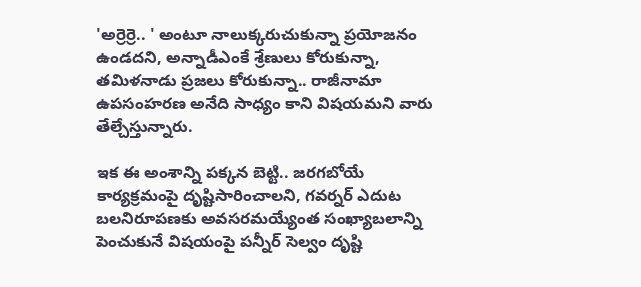'అర్రెర్రె.. ' అంటూ నాలుక్కరుచుకున్నా ప్రయోజనం ఉండదని, అన్నాడీఎంకే శ్రేణులు కోరుకున్నా, తమిళనాడు ప్రజలు కోరుకున్నా.. రాజీనామా ఉపసంహరణ అనేది సాధ్యం కాని విషయమని వారు తేల్చేస్తున్నారు.

ఇక ఈ అంశాన్ని పక్కన బెట్టి.. జరగబోయే కార్యక్రమంపై దృష్టిసారించాలని, గవర్నర్ ఎదుట బలనిరూపణకు అవసరమయ్యేంత సంఖ్యాబలాన్ని పెంచుకునే విషయంపై పన్నీర్ సెల్వం దృష్టి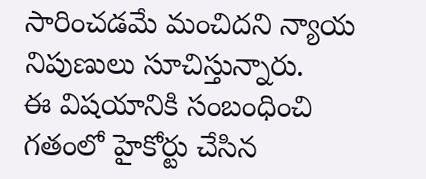సారించడమే మంచిదని న్యాయ నిపుణులు సూచిస్తున్నారు.
ఈ విషయానికి సంబంధించి గతంలో హైకోర్టు చేసిన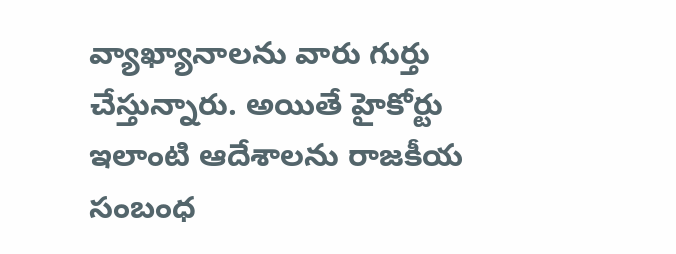వ్యాఖ్యానాలను వారు గుర్తు చేస్తున్నారు. అయితే హైకోర్టు ఇలాంటి ఆదేశాలను రాజకీయ సంబంధ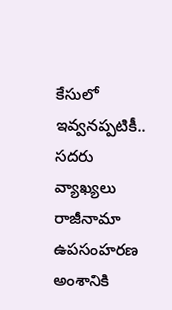కేసులో ఇవ్వనప్పటికీ.. సదరు వ్యాఖ్యలు రాజీనామా ఉపసంహరణ అంశానికి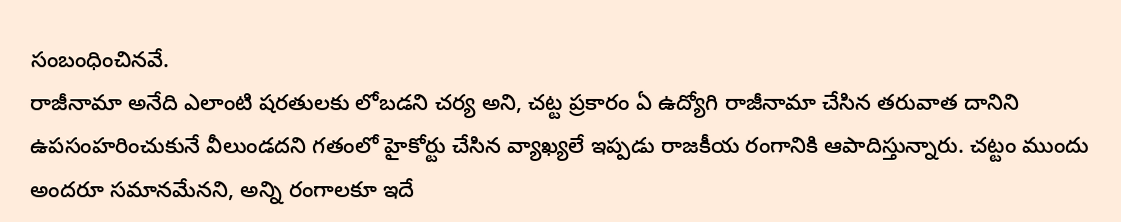సంబంధించినవే.
రాజీనామా అనేది ఎలాంటి షరతులకు లోబడని చర్య అని, చట్ట ప్రకారం ఏ ఉద్యోగి రాజీనామా చేసిన తరువాత దానిని ఉపసంహరించుకునే వీలుండదని గతంలో హైకోర్టు చేసిన వ్యాఖ్యలే ఇప్పడు రాజకీయ రంగానికి ఆపాదిస్తున్నారు. చట్టం ముందు అందరూ సమానమేనని, అన్ని రంగాలకూ ఇదే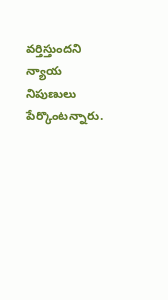వర్తిస్తుందని న్యాయ నిపుణులు పేర్కొంటన్నారు.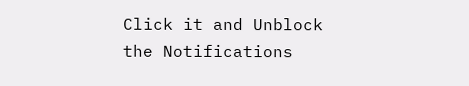Click it and Unblock the Notifications